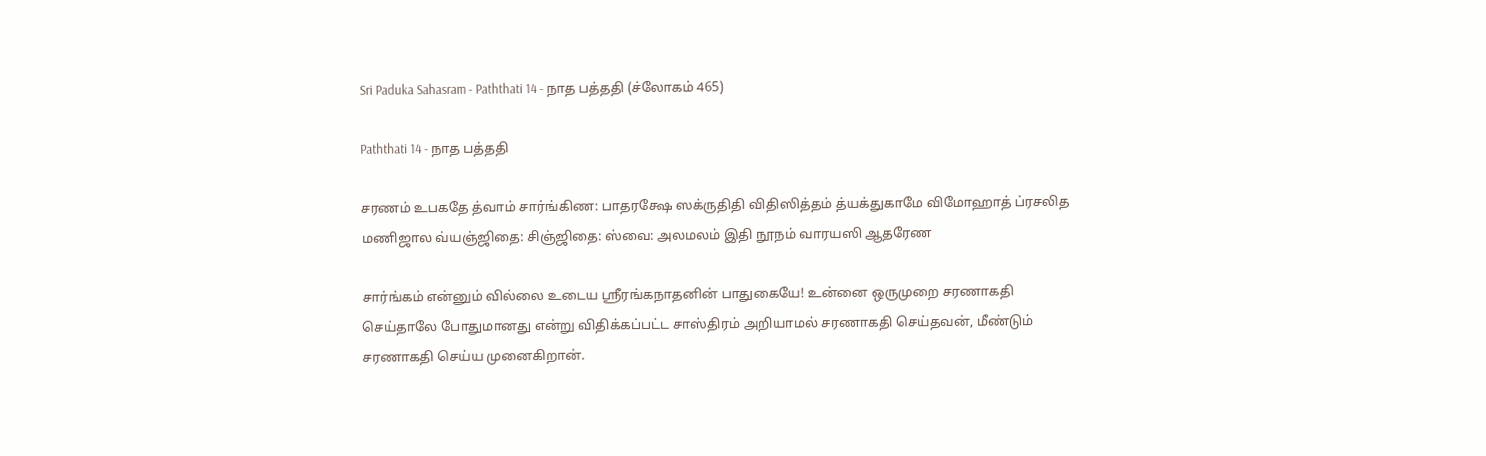Sri Paduka Sahasram - Paththati 14 - நாத பத்ததி (ச்லோகம் 465)

Paththati 14 - நாத பத்ததி

சரணம் உபகதே த்வாம் சார்ங்கிண: பாதரக்ஷே ஸக்ருதிதி விதிஸித்தம் த்யக்துகாமே விமோஹாத் ப்ரசலித மணிஜால வ்யஞ்ஜிதை: சிஞ்ஜிதை: ஸ்வை: அலமலம் இதி நூநம் வாரயஸி ஆதரேண

சார்ங்கம் என்னும் வில்லை உடைய ஸ்ரீரங்கநாதனின் பாதுகையே! உன்னை ஒருமுறை சரணாகதி செய்தாலே போதுமானது என்று விதிக்கப்பட்ட சாஸ்திரம் அறியாமல் சரணாகதி செய்தவன், மீண்டும் சரணாகதி செய்ய முனைகிறான்.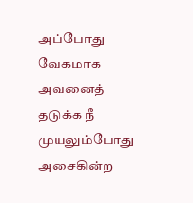அப்போது வேகமாக அவனைத் தடுக்க நீ முயலும்போது அசைகின்ற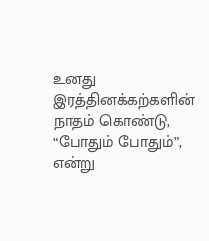உனது இரத்தினக்கற்களின் நாதம் கொண்டு, “போதும் போதும்”, என்று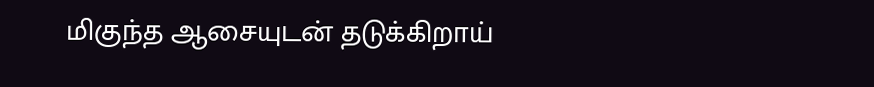மிகுந்த ஆசையுடன் தடுக்கிறாய்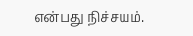என்பது நிச்சயம்.